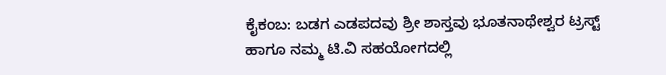ಕೈಕಂಬ: ಬಡಗ ಎಡಪದವು ಶ್ರೀ ಶಾಸ್ತವು ಭೂತನಾಥೇಶ್ವರ ಟ್ರಸ್ಟ್ ಹಾಗೂ ನಮ್ಮ ಟಿ.ವಿ ಸಹಯೋಗದಲ್ಲಿ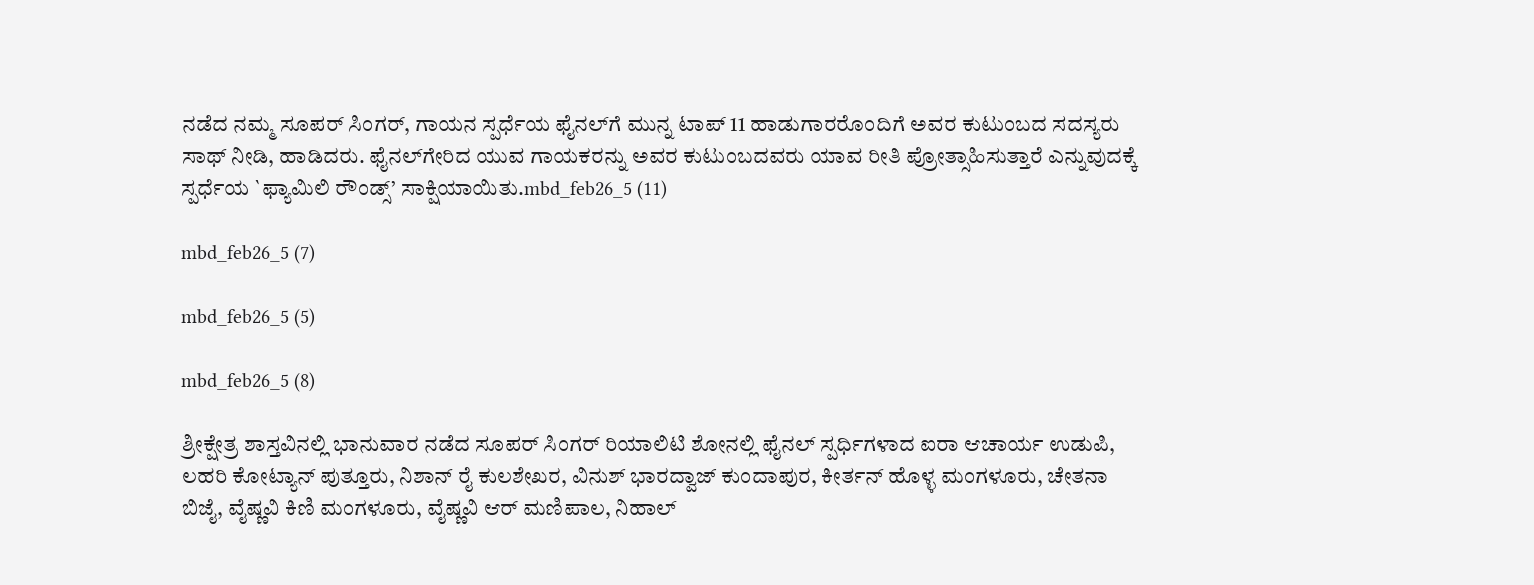ನಡೆದ ನಮ್ಮ ಸೂಪರ್ ಸಿಂಗರ್, ಗಾಯನ ಸ್ಪರ್ಧೆಯ ಫೈನಲ್‍ಗೆ ಮುನ್ನ ಟಾಪ್ 11 ಹಾಡುಗಾರರೊಂದಿಗೆ ಅವರ ಕುಟುಂಬದ ಸದಸ್ಯರು ಸಾಥ್ ನೀಡಿ, ಹಾಡಿದರು. ಫೈನಲ್‍ಗೇರಿದ ಯುವ ಗಾಯಕರನ್ನು ಅವರ ಕುಟುಂಬದವರು ಯಾವ ರೀತಿ ಪ್ರೋತ್ಸಾಹಿಸುತ್ತಾರೆ ಎನ್ನುವುದಕ್ಕೆ ಸ್ಪರ್ಧೆಯ `ಫ್ಯಾಮಿಲಿ ರೌಂಡ್ಸ್’ ಸಾಕ್ಷಿಯಾಯಿತು.mbd_feb26_5 (11)

mbd_feb26_5 (7)

mbd_feb26_5 (5)

mbd_feb26_5 (8)

ಶ್ರೀಕ್ಷೇತ್ರ ಶಾಸ್ತವಿನಲ್ಲಿ ಭಾನುವಾರ ನಡೆದ ಸೂಪರ್ ಸಿಂಗರ್ ರಿಯಾಲಿಟಿ ಶೋನಲ್ಲಿ ಫೈನಲ್ ಸ್ಪರ್ಧಿಗಳಾದ ಐರಾ ಆಚಾರ್ಯ ಉಡುಪಿ, ಲಹರಿ ಕೋಟ್ಯಾನ್ ಪುತ್ತೂರು, ನಿಶಾನ್ ರೈ ಕುಲಶೇಖರ, ವಿನುಶ್ ಭಾರದ್ವಾಜ್ ಕುಂದಾಪುರ, ಕೀರ್ತನ್ ಹೊಳ್ಳ ಮಂಗಳೂರು, ಚೇತನಾ ಬಿಜೈ, ವೈಷ್ಣವಿ ಕಿಣಿ ಮಂಗಳೂರು, ವೈಷ್ಣವಿ ಆರ್ ಮಣಿಪಾಲ, ನಿಹಾಲ್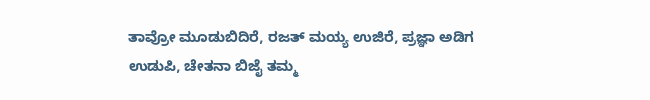ತಾವ್ರೋ ಮೂಡುಬಿದಿರೆ, ರಜತ್ ಮಯ್ಯ ಉಜಿರೆ, ಪ್ರಜ್ಞಾ ಅಡಿಗ ಉಡುಪಿ, ಚೇತನಾ ಬಿಜೈ ತಮ್ಮ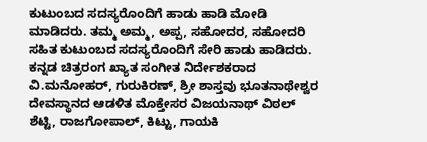ಕುಟುಂಬದ ಸದಸ್ಯರೊಂದಿಗೆ ಹಾಡು ಹಾಡಿ ಮೋಡಿ ಮಾಡಿದರು. ತಮ್ಮ ಅಮ್ಮ, ಅಪ್ಪ, ಸಹೋದರ, ಸಹೋದರಿ ಸಹಿತ ಕುಟುಂಬದ ಸದಸ್ಯರೊಂದಿಗೆ ಸೇರಿ ಹಾಡು ಹಾಡಿದರು.
ಕನ್ನಡ ಚಿತ್ರರಂಗ ಖ್ಯಾತ ಸಂಗೀತ ನಿರ್ದೇಶಕರಾದ ವಿ.ಮನೋಹರ್, ಗುರುಕಿರಣ್, ಶ್ರೀ ಶಾಸ್ತವು ಭೂತನಾಥೇಶ್ವರ ದೇವಸ್ಥಾನದ ಆಡಳಿತ ಮೊಕ್ತೇಸರ ವಿಜಯನಾಥ್ ವಿಠಲ್ ಶೆಟ್ಟಿ, ರಾಜಗೋಪಾಲ್, ಕಿಟ್ಟು, ಗಾಯಕಿ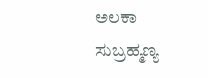ಅಲಕಾ ಸುಬ್ರಹ್ಮಣ್ಯ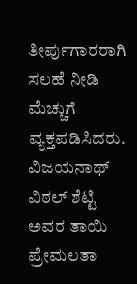ತೀರ್ಪುಗಾರರಾಗಿ ಸಲಹೆ ನೀಡಿ ಮೆಚ್ಚುಗೆ ವ್ಯಕ್ತಪಡಿಸಿದರು.
ವಿಜಯನಾಥ್ ವಿಠಲ್ ಶೆಟ್ಟಿ ಅವರ ತಾಯಿ ಪ್ರೇಮಲತಾ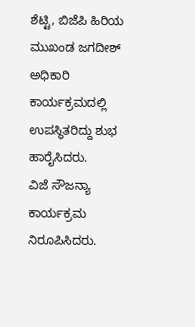ಶೆಟ್ಟಿ, ಬಿಜೆಪಿ ಹಿರಿಯ ಮುಖಂಡ ಜಗದೀಶ್ ಅಧಿಕಾರಿ ಕಾರ್ಯಕ್ರಮದಲ್ಲಿ ಉಪಸ್ಥಿತರಿದ್ದು ಶುಭ ಹಾರೈಸಿದರು.
ವಿಜೆ ಸೌಜನ್ಯಾ ಕಾರ್ಯಕ್ರಮ ನಿರೂಪಿಸಿದರು.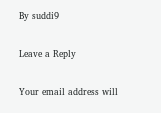By suddi9

Leave a Reply

Your email address will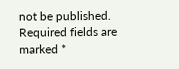not be published. Required fields are marked *